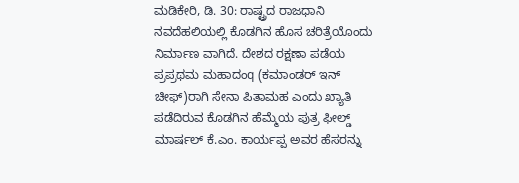ಮಡಿಕೇರಿ, ಡಿ. 30: ರಾಷ್ಟ್ರದ ರಾಜಧಾನಿ ನವದೆಹಲಿಯಲ್ಲಿ ಕೊಡಗಿನ ಹೊಸ ಚರಿತ್ರೆಯೊಂದು ನಿರ್ಮಾಣ ವಾಗಿದೆ. ದೇಶದ ರಕ್ಷಣಾ ಪಡೆಯ ಪ್ರಪ್ರಥಮ ಮಹಾದಂq (ಕಮಾಂಡರ್ ಇನ್ ಚೀಫ್)ರಾಗಿ ಸೇನಾ ಪಿತಾಮಹ ಎಂದು ಖ್ಯಾತಿ ಪಡೆದಿರುವ ಕೊಡಗಿನ ಹೆಮ್ಮೆಯ ಪುತ್ರ ಫೀಲ್ಡ್ ಮಾರ್ಷಲ್ ಕೆ.ಎಂ. ಕಾರ್ಯಪ್ಪ ಅವರ ಹೆಸರನ್ನು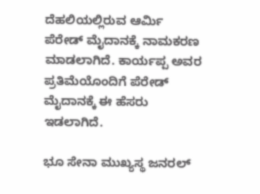ದೆಹಲಿಯಲ್ಲಿರುವ ಆರ್ಮಿ ಪೆರೇಡ್ ಮೈದಾನಕ್ಕೆ ನಾಮಕರಣ ಮಾಡಲಾಗಿದೆ. ಕಾರ್ಯಪ್ಪ ಅವರ ಪ್ರತಿಮೆಯೊಂದಿಗೆ ಪೆರೇಡ್ ಮೈದಾನಕ್ಕೆ ಈ ಹೆಸರು ಇಡಲಾಗಿದೆ.

ಭೂ ಸೇನಾ ಮುಖ್ಯಸ್ಥ ಜನರಲ್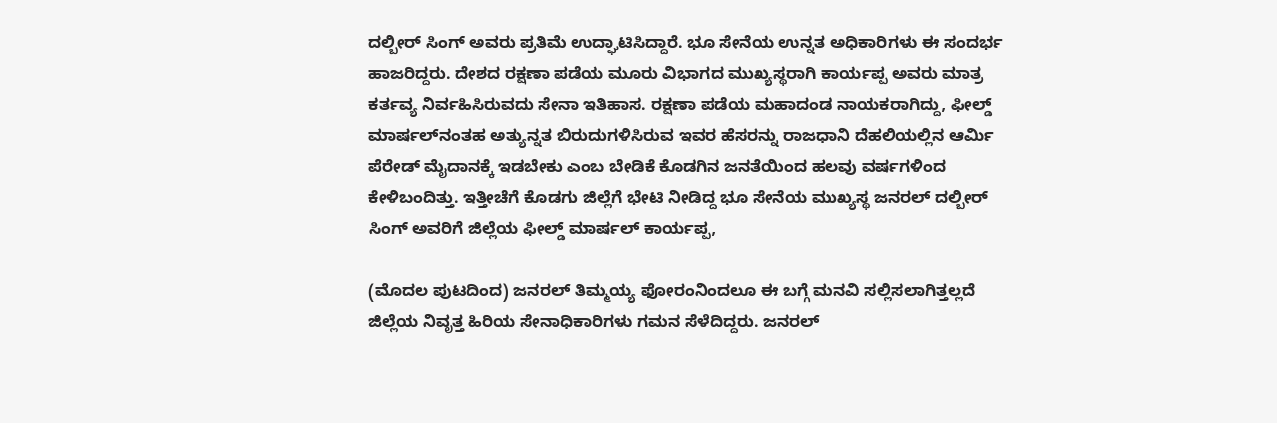ದಲ್ಬೀರ್ ಸಿಂಗ್ ಅವರು ಪ್ರತಿಮೆ ಉದ್ಘಾಟಿಸಿದ್ದಾರೆ. ಭೂ ಸೇನೆಯ ಉನ್ನತ ಅಧಿಕಾರಿಗಳು ಈ ಸಂದರ್ಭ ಹಾಜರಿದ್ದರು. ದೇಶದ ರಕ್ಷಣಾ ಪಡೆಯ ಮೂರು ವಿಭಾಗದ ಮುಖ್ಯಸ್ಥರಾಗಿ ಕಾರ್ಯಪ್ಪ ಅವರು ಮಾತ್ರ ಕರ್ತವ್ಯ ನಿರ್ವಹಿಸಿರುವದು ಸೇನಾ ಇತಿಹಾಸ. ರಕ್ಷಣಾ ಪಡೆಯ ಮಹಾದಂಡ ನಾಯಕರಾಗಿದ್ದು, ಫೀಲ್ಡ್ ಮಾರ್ಷಲ್‍ನಂತಹ ಅತ್ಯುನ್ನತ ಬಿರುದುಗಳಿಸಿರುವ ಇವರ ಹೆಸರನ್ನು ರಾಜಧಾನಿ ದೆಹಲಿಯಲ್ಲಿನ ಆರ್ಮಿ ಪೆರೇಡ್ ಮೈದಾನಕ್ಕೆ ಇಡಬೇಕು ಎಂಬ ಬೇಡಿಕೆ ಕೊಡಗಿನ ಜನತೆಯಿಂದ ಹಲವು ವರ್ಷಗಳಿಂದ ಕೇಳಿಬಂದಿತ್ತು. ಇತ್ತೀಚೆಗೆ ಕೊಡಗು ಜಿಲ್ಲೆಗೆ ಭೇಟಿ ನೀಡಿದ್ದ ಭೂ ಸೇನೆಯ ಮುಖ್ಯಸ್ಥ ಜನರಲ್ ದಲ್ಬೀರ್ ಸಿಂಗ್ ಅವರಿಗೆ ಜಿಲ್ಲೆಯ ಫೀಲ್ಡ್ ಮಾರ್ಷಲ್ ಕಾರ್ಯಪ್ಪ,

(ಮೊದಲ ಪುಟದಿಂದ) ಜನರಲ್ ತಿಮ್ಮಯ್ಯ ಫೋರಂನಿಂದಲೂ ಈ ಬಗ್ಗೆ ಮನವಿ ಸಲ್ಲಿಸಲಾಗಿತ್ತಲ್ಲದೆ ಜಿಲ್ಲೆಯ ನಿವೃತ್ತ ಹಿರಿಯ ಸೇನಾಧಿಕಾರಿಗಳು ಗಮನ ಸೆಳೆದಿದ್ದರು. ಜನರಲ್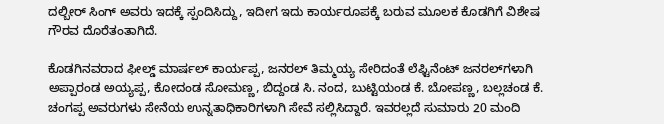ದಲ್ಬೀರ್ ಸಿಂಗ್ ಅವರು ಇದಕ್ಕೆ ಸ್ಪಂದಿಸಿದ್ದು, ಇದೀಗ ಇದು ಕಾರ್ಯರೂಪಕ್ಕೆ ಬರುವ ಮೂಲಕ ಕೊಡಗಿಗೆ ವಿಶೇಷ ಗೌರವ ದೊರೆತಂತಾಗಿದೆ.

ಕೊಡಗಿನವರಾದ ಫೀಲ್ಡ್ ಮಾರ್ಷಲ್ ಕಾರ್ಯಪ್ಪ, ಜನರಲ್ ತಿಮ್ಮಯ್ಯ ಸೇರಿದಂತೆ ಲೆಫ್ಟಿನೆಂಟ್ ಜನರಲ್‍ಗಳಾಗಿ ಅಪ್ಪಾರಂಡ ಅಯ್ಯಪ್ಪ, ಕೋದಂಡ ಸೋಮಣ್ಣ, ಬಿದ್ದಂಡ ಸಿ. ನಂದ, ಬುಟ್ಟಿಯಂಡ ಕೆ. ಬೋಪಣ್ಣ, ಬಲ್ಲಚಂಡ ಕೆ. ಚಂಗಪ್ಪ ಅವರುಗಳು ಸೇನೆಯ ಉನ್ನತಾಧಿಕಾರಿಗಳಾಗಿ ಸೇವೆ ಸಲ್ಲಿಸಿದ್ದಾರೆ. ಇವರಲ್ಲದೆ ಸುಮಾರು 20 ಮಂದಿ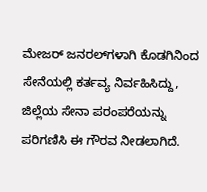ಮೇಜರ್ ಜನರಲ್‍ಗಳಾಗಿ ಕೊಡಗಿನಿಂದ ಸೇನೆಯಲ್ಲಿ ಕರ್ತವ್ಯ ನಿರ್ವಹಿಸಿದ್ದು, ಜಿಲ್ಲೆಯ ಸೇನಾ ಪರಂಪರೆಯನ್ನು ಪರಿಗಣಿಸಿ ಈ ಗೌರವ ನೀಡಲಾಗಿದೆ.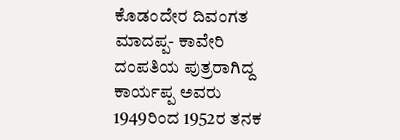ಕೊಡಂದೇರ ದಿವಂಗತ ಮಾದಪ್ಪ- ಕಾವೇರಿ ದಂಪತಿಯ ಪುತ್ರರಾಗಿದ್ದ ಕಾರ್ಯಪ್ಪ ಅವರು 1949ರಿಂದ 1952ರ ತನಕ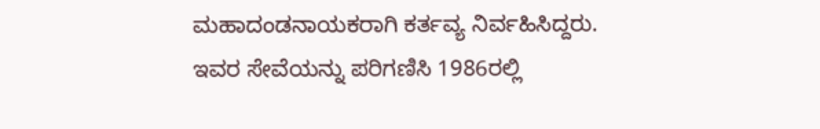ಮಹಾದಂಡನಾಯಕರಾಗಿ ಕರ್ತವ್ಯ ನಿರ್ವಹಿಸಿದ್ದರು. ಇವರ ಸೇವೆಯನ್ನು ಪರಿಗಣಿಸಿ 1986ರಲ್ಲಿ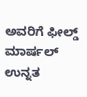ಅವರಿಗೆ ಫೀಲ್ಡ್ ಮಾರ್ಷಲ್ ಉನ್ನತ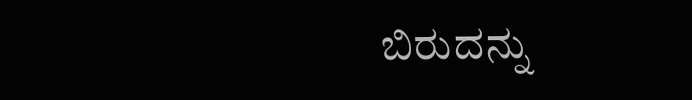ಬಿರುದನ್ನು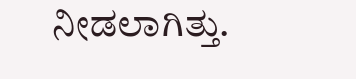ನೀಡಲಾಗಿತ್ತು.